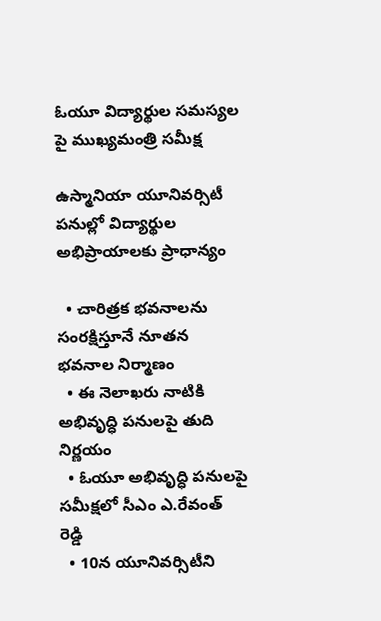ఓయూ విద్యార్థుల సమస్యల పై ముఖ్యమంత్రి సమీక్ష

ఉస్మానియా యూనివ‌ర్సిటీ ప‌నుల్లో విద్యార్థుల అభిప్రాయాల‌కు ప్రాధాన్యం

  • చారిత్ర‌క భ‌వ‌నాల‌ను సంర‌క్షిస్తూనే నూత‌న భ‌వ‌నాల నిర్మాణం
  • ఈ నెలాఖ‌రు నాటికి అభివృద్ధి ప‌నుల‌పై తుది నిర్ణ‌యం
  • ఓయూ అభివృద్ధి పనుల‌పై స‌మీక్ష‌లో సీఎం ఎ.రేవంత్ రెడ్డి
  • 10న యూనివ‌ర్సిటీని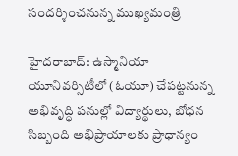సంద‌ర్శించ‌నున్న ముఖ్య‌మంత్రి

హైద‌రాబాద్‌: ఉస్మానియా యూనివ‌ర్సిటీలో (ఓయూ) చేప‌ట్ట‌నున్న అభివృద్ధి ప‌నుల్లో విద్యార్థులు, బోధ‌న సిబ్బంది అభిప్రాయాల‌కు ప్రాధాన్యం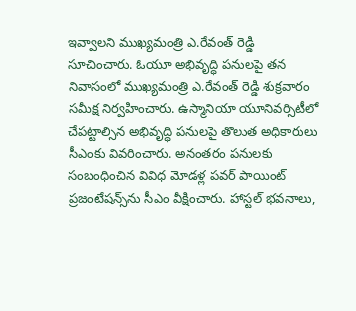ఇవ్వాల‌ని ముఖ్య‌మంత్రి ఎ.రేవంత్ రెడ్డి సూచించారు. ఓయూ అభివృద్ధి ప‌నుల‌పై త‌న నివాసంలో ముఖ్య‌మంత్రి ఎ.రేవంత్ రెడ్డి శుక్ర‌వారం స‌మీక్ష నిర్వ‌హించారు. ఉస్మానియా యూనివ‌ర్సిటీలో చేప‌ట్టాల్సిన అభివృద్ధి ప‌నుల‌పై తొలుత అధికారులు సీఎంకు వివ‌రించారు. అనంత‌రం ప‌నుల‌కు సంబంధించిన వివిధ మోడ‌ళ్ల ప‌వ‌ర్ పాయింట్ ప్ర‌జంటేష‌న్స్‌ను సీఎం వీక్షించారు. హాస్ట‌ల్ భ‌వ‌నాలు,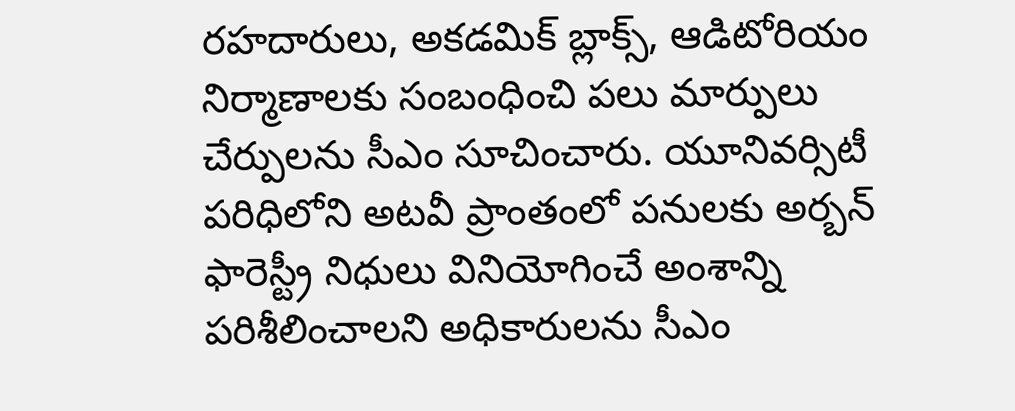ర‌హ‌దారులు, అక‌డ‌మిక్ బ్లాక్స్‌, ఆడిటోరియం నిర్మాణాల‌కు సంబంధించి ప‌లు మార్పులు చేర్పుల‌ను సీఎం సూచించారు. యూనివ‌ర్సిటీ ప‌రిధిలోని అట‌వీ ప్రాంతంలో ప‌నుల‌కు అర్బ‌న్ ఫారెస్ట్రీ నిధులు వినియోగించే అంశాన్ని ప‌రిశీలించాల‌ని అధికారుల‌ను సీఎం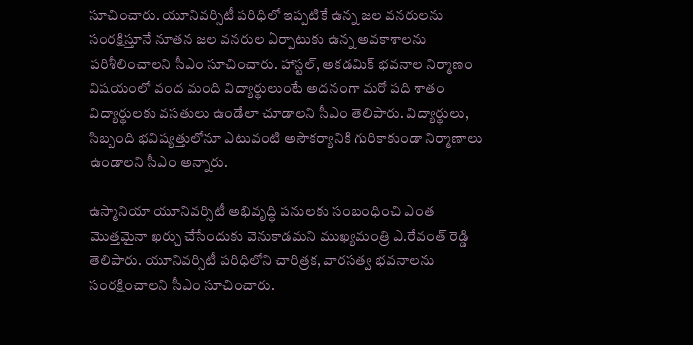సూచించారు. యూనివ‌ర్సిటీ ప‌రిధిలో ఇప్ప‌టికే ఉన్న జ‌ల వ‌న‌రుల‌ను సంర‌క్షిస్తూనే నూత‌న జ‌ల వ‌న‌రుల ఏర్పాటుకు ఉన్న అవ‌కాశాల‌ను ప‌రిశీలించాల‌ని సీఎం సూచించారు. హాస్ట‌ల్‌, అక‌డ‌మిక్ భ‌వ‌నాల నిర్మాణం విష‌యంలో వంద మంది విద్యార్థులుంటే అద‌నంగా మ‌రో ప‌ది శాతం విద్యార్థుల‌కు వ‌స‌తులు ఉండేలా చూడాల‌ని సీఎం తెలిపారు. విద్యార్థులు, సిబ్బంది భ‌విష్య‌త్తులోనూ ఎటువంటి అసౌక‌ర్యానికి గురికాకుండా నిర్మాణాలు ఉండాల‌ని సీఎం అన్నారు.

ఉస్మానియా యూనివ‌ర్సిటీ అభివృద్ధి ప‌నుల‌కు సంబంధించి ఎంత మొత్త‌మైనా ఖ‌ర్చు చేసేందుకు వెనుకాడ‌మ‌ని ముఖ్య‌మంత్రి ఎ.రేవంత్ రెడ్డి తెలిపారు. యూనివ‌ర్సిటీ ప‌రిధిలోని చారిత్ర‌క, వార‌స‌త్వ భ‌వ‌నాల‌ను సంర‌క్షించాల‌ని సీఎం సూచించారు.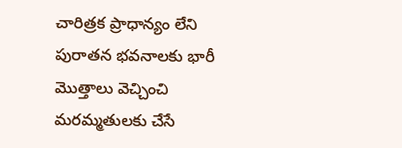చారిత్ర‌క ప్రాధాన్యం లేని పురాత‌న‌ భ‌వ‌నాల‌కు భారీ మొత్తాలు వెచ్చించి మ‌ర‌మ్మ‌తుల‌కు చేసే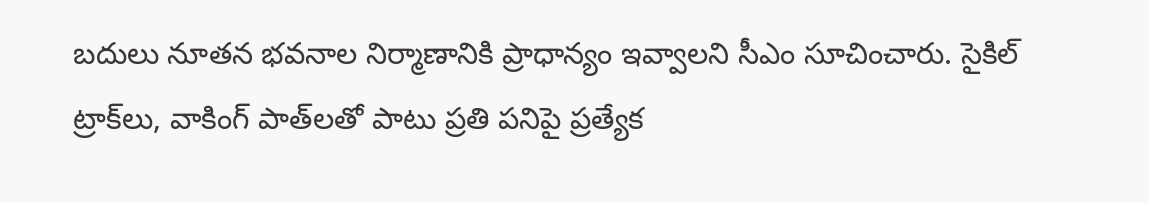బ‌దులు నూత‌న భ‌వ‌నాల నిర్మాణానికి ప్రాధాన్యం ఇవ్వాల‌ని సీఎం సూచించారు. సైకిల్ ట్రాక్‌లు, వాకింగ్ పాత్‌లతో పాటు ప్ర‌తి ప‌నిపై ప్ర‌త్యేక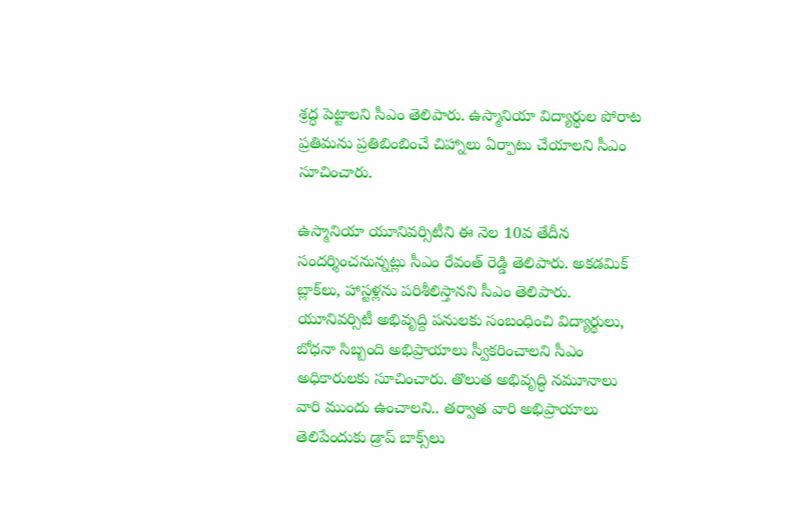శ్ర‌ద్ధ పెట్టాల‌ని సీఎం తెలిపారు. ఉస్మానియా విద్యార్థుల పోరాట ప్ర‌తిమ‌ను ప్ర‌తిబింబించే చిహ్నాలు ఏర్పాటు చేయాల‌ని సీఎం సూచించారు.

ఉస్మానియా యూనివ‌ర్సిటీని ఈ నెల 10వ తేదీన సంద‌ర్శించనున్న‌ట్లు సీఎం రేవంత్ రెడ్డి తెలిపారు. అక‌డ‌మిక్ బ్లాక్‌లు, హాస్ట‌ళ్ల‌ను ప‌రిశీలిస్తాన‌ని సీఎం తెలిపారు. యూనివ‌ర్సిటీ అభివృద్ది ప‌నుల‌కు సంబంధించి విద్యార్థులు, బోధ‌నా సిబ్బంది అభిప్రాయాలు స్వీక‌రించాల‌ని సీఎం అధికారుల‌కు సూచించారు. తొలుత అభివృద్ధి న‌మూనాలు వారి ముందు ఉంచాల‌ని.. త‌ర్వాత వారి అభిప్రాయాలు తెలిపేందుకు డ్రాప్ బాక్స్‌లు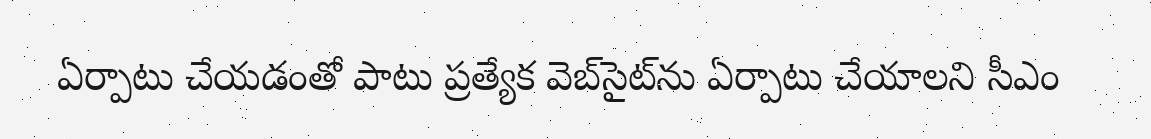ఏర్పాటు చేయ‌డంతో పాటు ప్ర‌త్యేక వెబ్‌సైట్‌ను ఏర్పాటు చేయాల‌ని సీఎం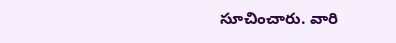సూచించారు. వారి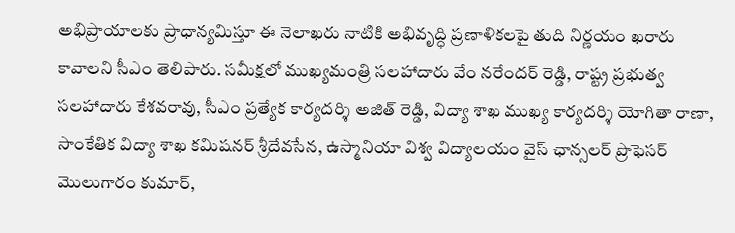అభిప్రాయాల‌కు ప్రాధాన్య‌మిస్తూ ఈ నెలాఖ‌రు నాటికి అభివృద్ధి ప్ర‌ణాళిక‌ల‌పై తుది నిర్ణ‌యం ఖ‌రారు కావాల‌ని సీఎం తెలిపారు. స‌మీక్ష‌లో ముఖ్య‌మంత్రి స‌ల‌హాదారు వేం న‌రేంద‌ర్ రెడ్డి, రాష్ట్ర ప్ర‌భుత్వ స‌ల‌హాదారు కేశ‌వ‌రావు, సీఎం ప్ర‌త్యేక కార్య‌ద‌ర్శి అజిత్ రెడ్డి, విద్యా శాఖ ముఖ్య కార్య‌ద‌ర్శి యోగితా రాణా, సాంకేతిక విద్యా శాఖ క‌మిష‌న‌ర్ శ్రీ‌దేవ‌సేన‌, ఉస్మానియా విశ్వ విద్యాల‌యం వైస్ ఛాన్స‌ల‌ర్ ప్రొఫెస‌ర్ మొలుగారం కుమార్‌,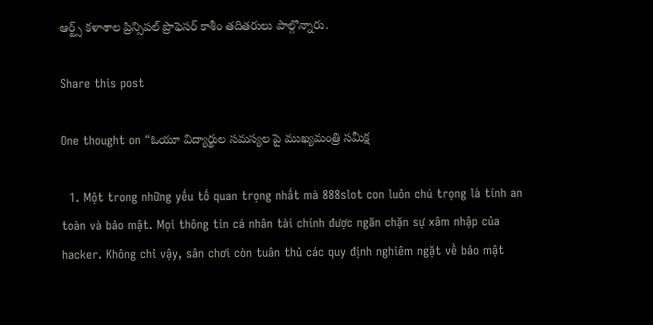ఆర్ట్స్ క‌ళాశాల ప్రిన్సిప‌ల్ ప్రొఫెస‌ర్ కాశీం త‌దిత‌రులు పాల్గొన్నారు.

Share this post

One thought on “ఓయూ విద్యార్థుల సమస్యల పై ముఖ్యమంత్రి సమీక్ష

  1. Một trong những yếu tố quan trọng nhất mà 888slot con luôn chú trọng là tính an toàn và bảo mật. Mọi thông tin cá nhân tài chính được ngăn chặn sự xâm nhập của hacker. Không chỉ vậy, sân chơi còn tuân thủ các quy định nghiêm ngặt về bảo mật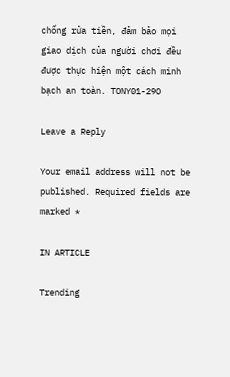chống rửa tiền, đảm bảo mọi giao dịch của người chơi đều được thực hiện một cách minh bạch an toàn. TONY01-29O

Leave a Reply

Your email address will not be published. Required fields are marked *

IN ARTICLE

Trending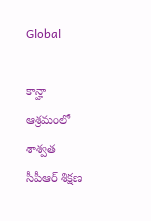Global

కాన్హా ఆశ్రమంలో శాశ్వత సీపీఆర్ శిక్షణ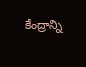కేంద్రాన్ని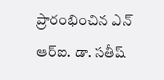ప్రారంభించిన ఎన్ ఆర్ఐ. డా. సతీష్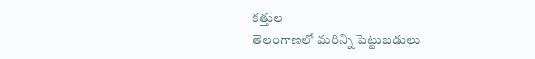కత్తుల
తెలంగాణలో మరిన్ని పెట్టుబడులు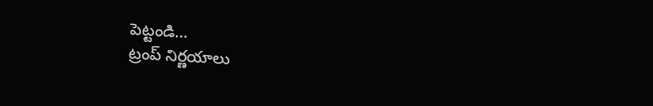పెట్టండి…
ట్రంప్ నిర్ణయాలు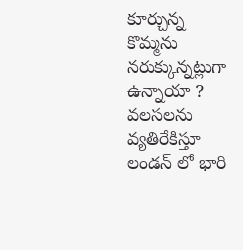కూర్చున్న కొమ్మను నరుక్కున్నట్లుగా ఉన్నాయా ?
వలసలను వ్యతిరేకిస్తూ లండన్ లో భారి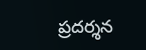ప్రదర్శన